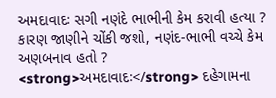અમદાવાદઃ સગી નણંદે ભાભીની કેમ કરાવી હત્યા ? કારણ જાણીને ચોંકી જશો, નણંદ-ભાભી વચ્ચે કેમ અણબનાવ હતો ?
<strong>અમદાવાદઃ</strong> દહેગામના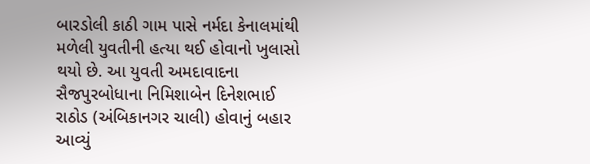બારડોલી કાઠી ગામ પાસે નર્મદા કેનાલમાંથી મળેલી યુવતીની હત્યા થઈ હોવાનો ખુલાસો થયો છે. આ યુવતી અમદાવાદના સૈજપુરબોધાના નિમિશાબેન દિનેશભાઈ રાઠોડ (અંબિકાનગર ચાલી) હોવાનું બહાર આવ્યું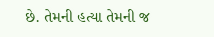છે. તેમની હત્યા તેમની જ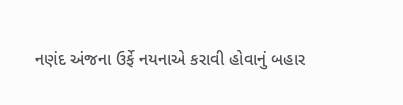નણંદ અંજના ઉર્ફે નયનાએ કરાવી હોવાનું બહાર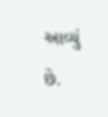આવ્યું છે.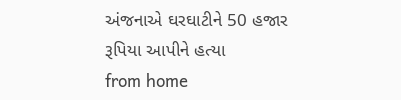અંજનાએ ઘરઘાટીને 50 હજાર રૂપિયા આપીને હત્યા
from home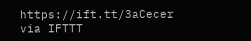https://ift.tt/3aCecer
via IFTTT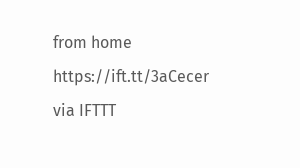from home https://ift.tt/3aCecer
via IFTTT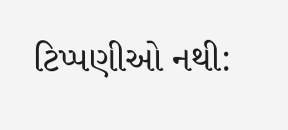ટિપ્પણીઓ નથી: